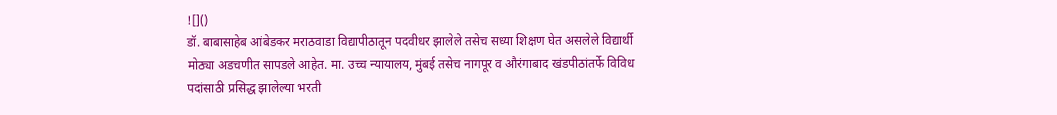![]()
डॉ. बाबासाहेब आंबेडकर मराठवाडा विद्यापीठातून पदवीधर झालेले तसेच सध्या शिक्षण घेत असलेले विद्यार्थी मोठ्या अडचणीत सापडले आहेत. मा. उच्च न्यायालय, मुंबई तसेच नागपूर व औरंगाबाद खंडपीठांतर्फे विविध पदांसाठी प्रसिद्ध झालेल्या भरती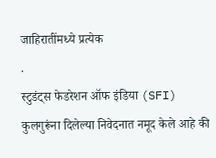जाहिरातींमध्ये प्रत्येक
.
स्टुडंट्स फेडरेशन ऑफ इंडिया (SFI) कुलगुरूंना दिलेल्या निवेदनात नमूद केले आहे की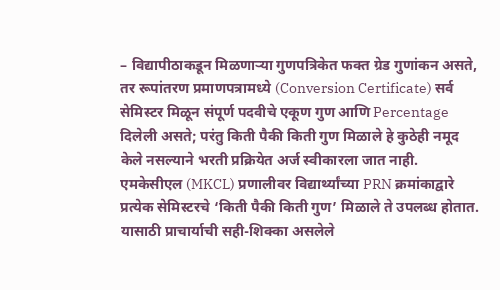– विद्यापीठाकडून मिळणाऱ्या गुणपत्रिकेत फक्त ग्रेड गुणांकन असते, तर रूपांतरण प्रमाणपत्रामध्ये (Conversion Certificate) सर्व सेमिस्टर मिळून संपूर्ण पदवीचे एकूण गुण आणि Percentage दिलेली असते; परंतु किती पैकी किती गुण मिळाले हे कुठेही नमूद केले नसल्याने भरती प्रक्रियेत अर्ज स्वीकारला जात नाही.
एमकेसीएल (MKCL) प्रणालीवर विद्यार्थ्यांच्या PRN क्रमांकाद्वारे प्रत्येक सेमिस्टरचे ‘किती पैकी किती गुण’ मिळाले ते उपलब्ध होतात. यासाठी प्राचार्याची सही-शिक्का असलेले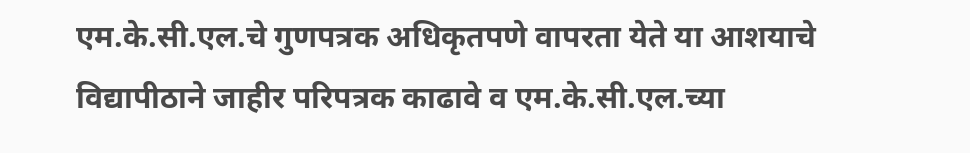एम.के.सी.एल.चे गुणपत्रक अधिकृतपणे वापरता येते या आशयाचे विद्यापीठाने जाहीर परिपत्रक काढावे व एम.के.सी.एल.च्या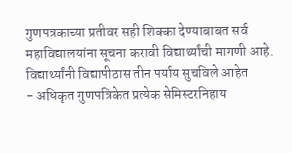गुणपत्रकाच्या प्रतीवर सही शिक्का देण्याबाबत सर्व महाविद्यालयांना सूचना करावी विद्यार्थ्यांची मागणी आहे.
विद्यार्थ्यांनी विद्यापीठास तीन पर्याय सुचविले आहेत
- अधिकृत गुणपत्रिकेत प्रत्येक सेमिस्टरनिहाय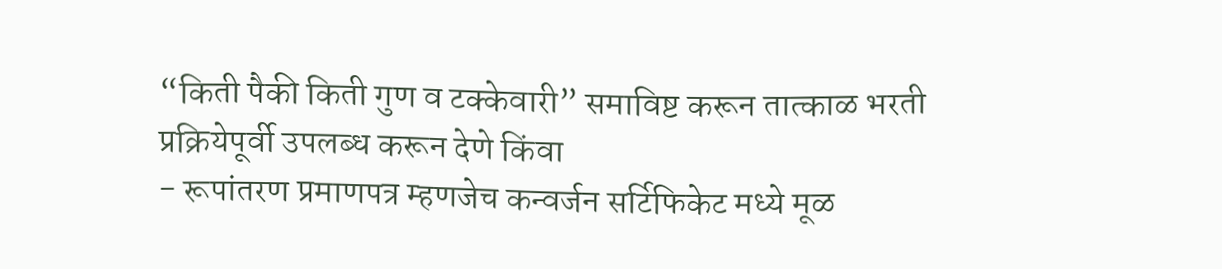“किती पैकी किती गुण व टक्केवारी” समाविष्ट करून तात्काळ भरती प्रक्रियेपूर्वी उपलब्ध करून देणे किंवा
- रूपांतरण प्रमाणपत्र म्हणजेच कन्वर्जन सर्टिफिकेट मध्ये मूळ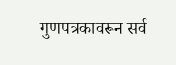गुणपत्रकावरून सर्व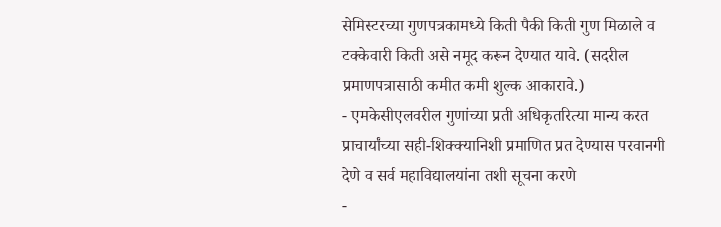सेमिस्टरच्या गुणपत्रकामध्ये किती पैकी किती गुण मिळाले व टक्केवारी किती असे नमूद करून देण्यात यावे. (सदरील प्रमाणपत्रासाठी कमीत कमी शुल्क आकारावे.)
- एमकेसीएलवरील गुणांच्या प्रती अधिकृतरित्या मान्य करत प्राचार्यांच्या सही-शिक्क्यानिशी प्रमाणित प्रत देण्यास परवानगी देणे व सर्व महाविद्यालयांना तशी सूचना करणे
-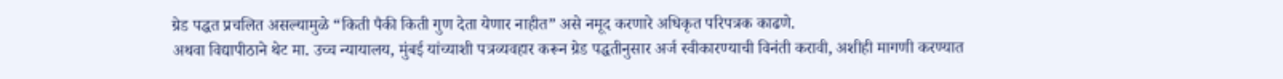ग्रेड पद्धत प्रचलित असल्यामुळे “किती पैकी किती गुण देता येणार नाहीत” असे नमूद करणारे अधिकृत परिपत्रक काढणे.
अथवा विद्यापीठाने थेट मा. उच्च न्यायालय, मुंबई यांच्याशी पत्रव्यवहार करून ग्रेड पद्धतीनुसार अर्ज स्वीकारण्याची विनंती करावी, अशीही मागणी करण्यात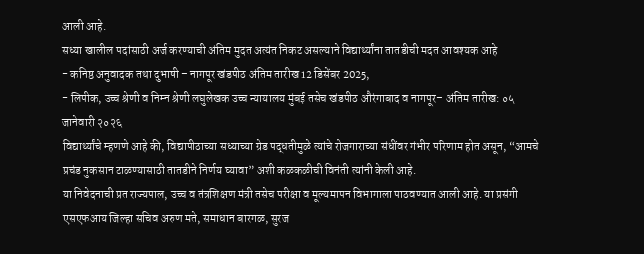आली आहे.
सध्या खालील पदांसाठी अर्ज करण्याची अंतिम मुदत अत्यंत निकट असल्याने विद्यार्थ्यांना तातडीची मदत आवश्यक आहे
- कनिष्ठ अनुवादक तथा दुभाषी – नागपूर खंडपीठ अंतिम तारीख 12 डिसेंबर 2025,
- लिपीक, उच्च श्रेणी व निम्न श्रेणी लघुलेखक उच्च न्यायालय मुंबई तसेच खंडपीठ औरंगाबाद व नागपूर– अंतिम तारीख: ०५ जानेवारी २०२६
विद्यार्थ्यांचे म्हणणे आहे की, विद्यापीठाच्या सध्याच्या ग्रेड पद्धतीमुळे त्यांचे रोजगाराच्या संधींवर गंभीर परिणाम होत असून, “आमचे प्रचंड नुकसान टाळण्यासाठी तातडीने निर्णय घ्यावा” अशी कळकळीची विनंती त्यांनी केली आहे.
या निवेदनाची प्रत राज्यपाल, उच्च व तंत्रशिक्षण मंत्री तसेच परीक्षा व मूल्यमापन विभागाला पाठवण्यात आली आहे. या प्रसंगी एसएफआय जिल्हा सचिव अरुण मते, समाधान बारगळ, सुरज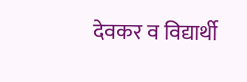देवकर व विद्यार्थी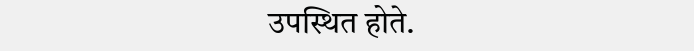उपस्थित होते.